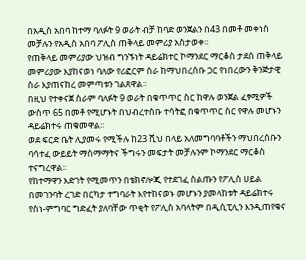በአዲስ አበባ ከተማ ባለፉት 9 ወራት ብቻ ከባድ ወንጀልን በ43 በመቶ መቀነስ መቻሉን የአዲስ አበባ ፖሊስ ጠቅላይ መምሪያ አስታወቀ፡፡
የጠቅላይ መምሪያው ህዝብ ግንኙነት ዳይሬክተር ኮማንደር ማርቆስ ታደሰ ጠቅላይ መምሪያው እያከናወነ ባለው የሪፎርም ስራ ከማህበረሰቡ ጋር የነበረውን ቅንጅታዊ ስራ እያጠናከረ መምጣቱን ገልጸዋል፡፡
በዚህ የተቀናጀ ስራም ባለፉት 9 ወራት በቁጥጥር ስር ከዋሉ ወንጀል ፈፃሚዎች ውስጥ 65 በመቶ የሚሆኑት በህብረተሰቡ ተሳትፎ በቁጥጥር ስር የዋሉ መሆኑን ዳይሬክተሩ ጠቁመዋል፡፡
ወደ ፍርድ ቤት ሊያመሩ የሚችሉ ከ23 ሺህ በላይ አለመግባባቶችን ማህበረሰቡን ባሳተፈ ውይይት ማስማማትና ችግሩን መፍታት መቻሉንም ኮማንደር ማርቆስ ተናግረዋል፡፡
የከተማዋን እድገት የሚመጥን በቴክኖሎጂ የተደገፈ ስልጡን የፖሊስ ሀይል በመገንባት ረገድ በርካታ ተግባራት እየተከናወኑ መሆኑን ያመላከቱት ዳይሬክተሩ የስነ-ምግባር ግድፈት ያለባቸው ጥቂት የፖሊስ አባላትም በዲሲፒሊን እንዲጠየቁና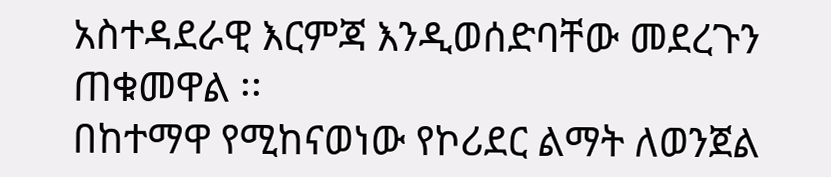አስተዳደራዊ እርምጃ እንዲወሰድባቸው መደረጉን ጠቁመዋል ፡፡
በከተማዋ የሚከናወነው የኮሪደር ልማት ለወንጀል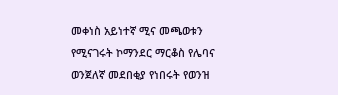መቀነስ አይነተኛ ሚና መጫወቱን የሚናገሩት ኮማንደር ማርቆስ የሌባና ወንጀለኛ መደበቂያ የነበሩት የወንዝ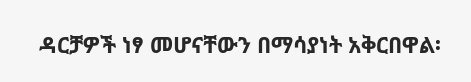ዳርቻዎች ነፃ መሆናቸውን በማሳያነት አቅርበዋል፡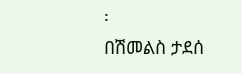፡
በሽመልስ ታደሰ